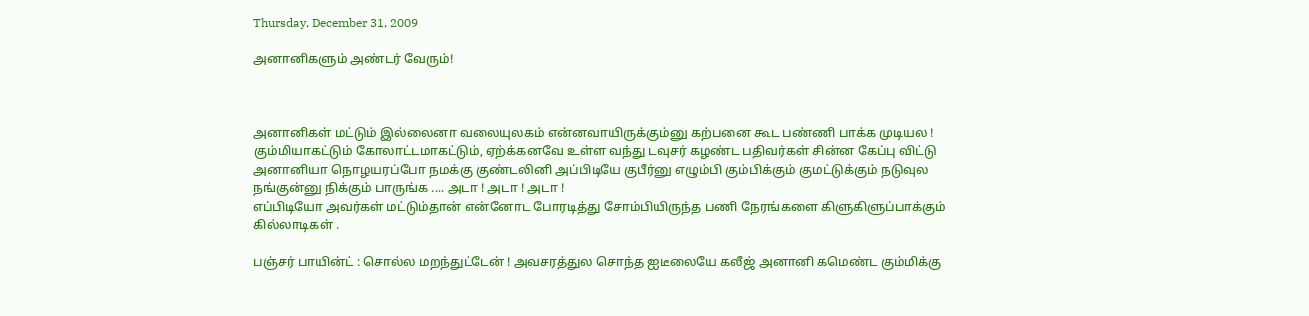Thursday, December 31, 2009

அனானிகளும் அண்டர் வேரும்!



அனானிகள் மட்டும் இல்லைனா வலையுலகம் என்னவாயிருக்கும்னு கற்பனை கூட பண்ணி பாக்க முடியல ! கும்மியாகட்டும் கோலாட்டமாகட்டும், ஏற்க்கனவே உள்ள வந்து டவுசர் கழண்ட பதிவர்கள் சின்ன கேப்பு விட்டு அனானியா நொழயரப்போ நமக்கு குண்டலினி அப்பிடியே குபீர்னு எழும்பி கும்பிக்கும் குமட்டுக்கும் நடுவுல நங்குன்னு நிக்கும் பாருங்க .... அடா ! அடா ! அடா !
எப்பிடியோ அவர்கள் மட்டும்தான் என்னோட போரடித்து சோம்பியிருந்த பணி நேரங்களை கிளுகிளுப்பாக்கும் கில்லாடிகள் .

பஞ்சர் பாயின்ட் : சொல்ல மறந்துட்டேன் ! அவசரத்துல சொந்த ஐடீலையே கலீஜ் அனானி கமெண்ட கும்மிக்கு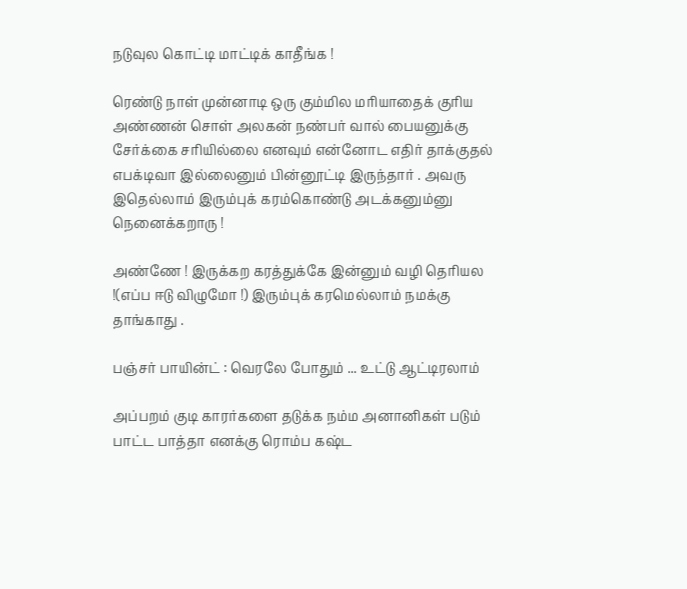நடுவுல கொட்டி மாட்டிக் காதீங்க !

ரெண்டு நாள் முன்னாடி ஒரு கும்மில மரியாதைக் குரிய அண்ணன் சொள் அலகன் நண்பர் வால் பையனுக்கு சேர்க்கை சரியில்லை எனவும் என்னோட எதிர் தாக்குதல் எபக்டிவா இல்லைனும் பின்னூட்டி இருந்தார் . அவரு இதெல்லாம் இரும்புக் கரம்கொண்டு அடக்கனும்னு நெனைக்கறாரு !

அண்ணே ! இருக்கற கரத்துக்கே இன்னும் வழி தெரியல !(எப்ப ஈடு விழுமோ !) இரும்புக் கரமெல்லாம் நமக்கு தாங்காது .

பஞ்சர் பாயின்ட் : வெரலே போதும் ... உட்டு ஆட்டிரலாம்

அப்பறம் குடி காரர்களை தடுக்க நம்ம அனானிகள் படும் பாட்ட பாத்தா எனக்கு ரொம்ப கஷ்ட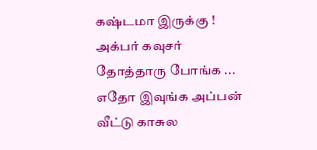கஷ்டமா இருக்கு ! அக்பர் கவுசர் தோத்தாரு போங்க ... எதோ இவுங்க அப்பன் வீட்டு காசுல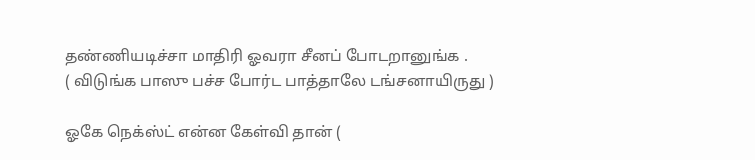தண்ணியடிச்சா மாதிரி ஓவரா சீனப் போடறானுங்க .
( விடுங்க பாஸு பச்ச போர்ட பாத்தாலே டங்சனாயிருது )

ஓகே நெக்ஸ்ட் என்ன கேள்வி தான் (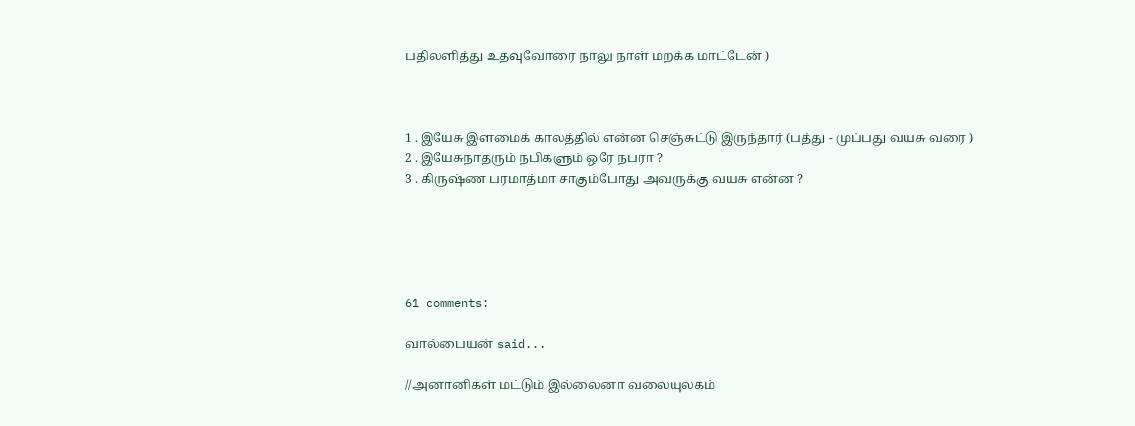பதிலளித்து உதவுவோரை நாலு நாள் மறக்க மாட்டேன் )



1 . இயேசு இளமைக் காலத்தில் என்ன செஞ்சுட்டு இருந்தார் (பத்து - முப்பது வயசு வரை )
2 . இயேசுநாதரும் நபிகளும் ஒரே நபரா ?
3 . கிருஷ்ண பரமாத்மா சாகும்போது அவருக்கு வயசு என்ன ?





61 comments:

வால்பையன் said...

//அனானிகள் மட்டும் இல்லைனா வலையுலகம்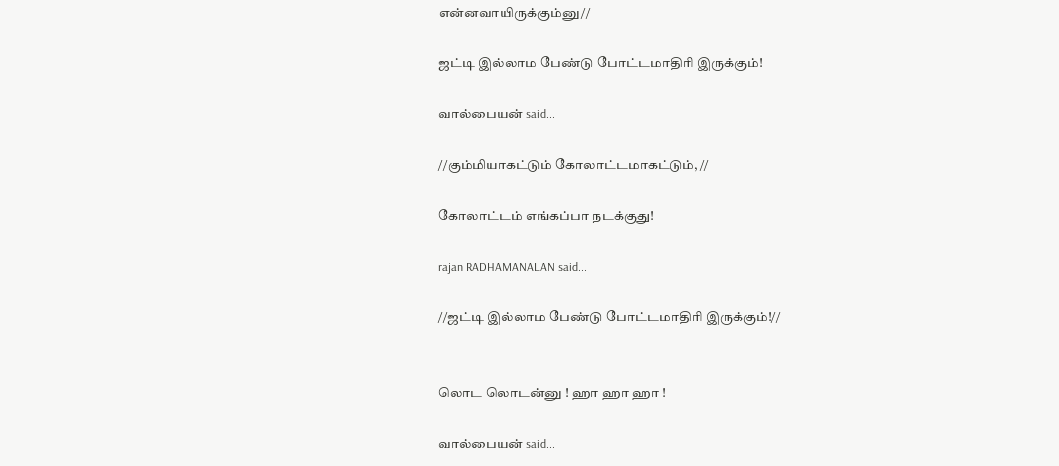என்னவாயிருக்கும்னு//

ஜட்டி இல்லாம பேண்டு போட்டமாதிரி இருக்கும்!

வால்பையன் said...

//கும்மியாகட்டும் கோலாட்டமாகட்டும், //

கோலாட்டம் எங்கப்பா நடக்குது!

rajan RADHAMANALAN said...

//ஜட்டி இல்லாம பேண்டு போட்டமாதிரி இருக்கும்!//


லொட லொடன்னு ! ஹா ஹா ஹா !

வால்பையன் said...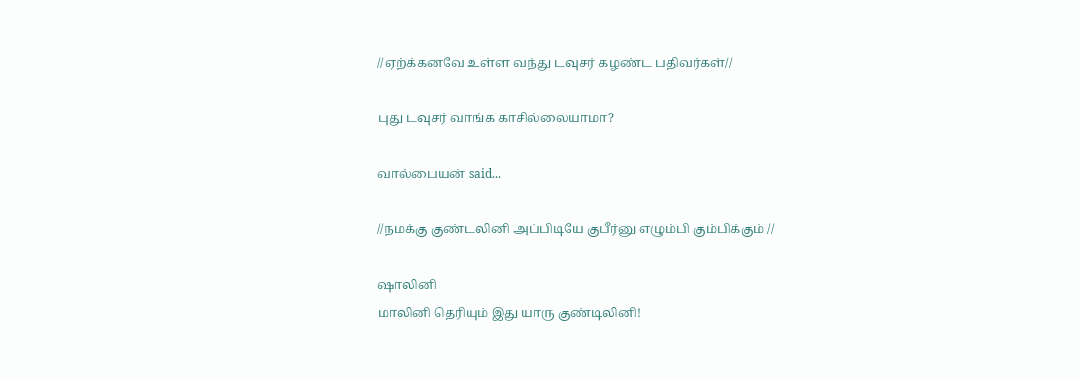//ஏற்க்கனவே உள்ள வந்து டவுசர் கழண்ட பதிவர்கள்//

புது டவுசர் வாங்க காசில்லையாமா?

வால்பையன் said...

//நமக்கு குண்டலினி அப்பிடியே குபீர்னு எழும்பி கும்பிக்கும் //

ஷாலினி
மாலினி தெரியும் இது யாரு குண்டிலினி!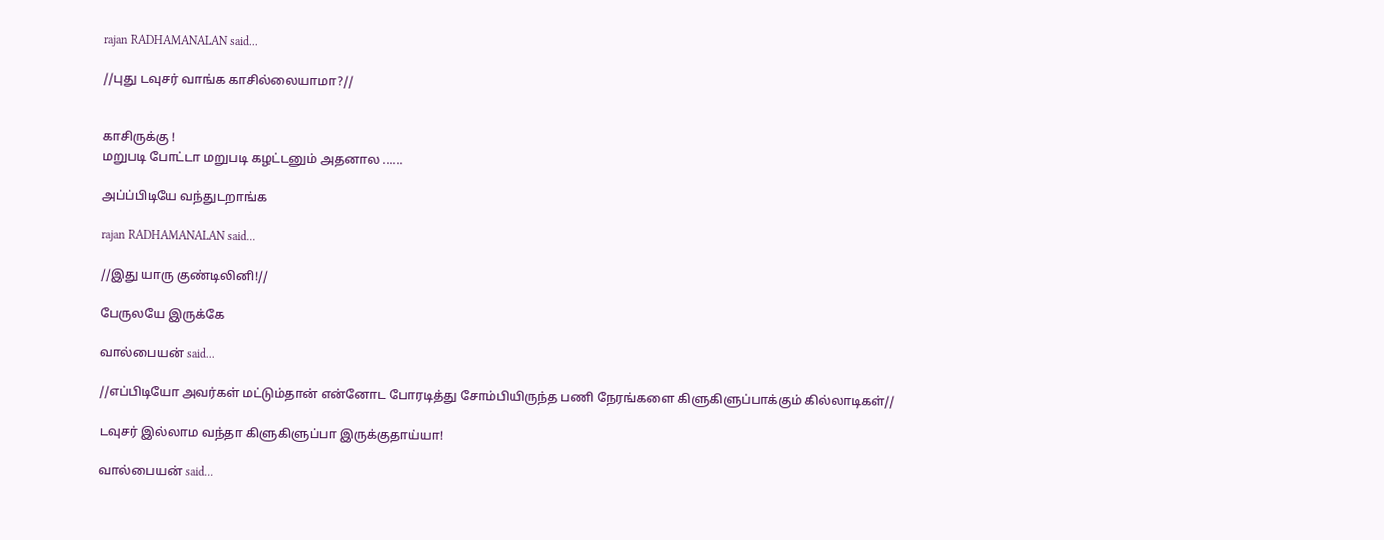rajan RADHAMANALAN said...

//புது டவுசர் வாங்க காசில்லையாமா?//


காசிருக்கு !
மறுபடி போட்டா மறுபடி கழட்டனும் அதனால ......

அப்ப்பிடியே வந்துடறாங்க

rajan RADHAMANALAN said...

//இது யாரு குண்டிலினி!//

பேருலயே இருக்கே

வால்பையன் said...

//எப்பிடியோ அவர்கள் மட்டும்தான் என்னோட போரடித்து சோம்பியிருந்த பணி நேரங்களை கிளுகிளுப்பாக்கும் கில்லாடிகள்//

டவுசர் இல்லாம வந்தா கிளுகிளுப்பா இருக்குதாய்யா!

வால்பையன் said...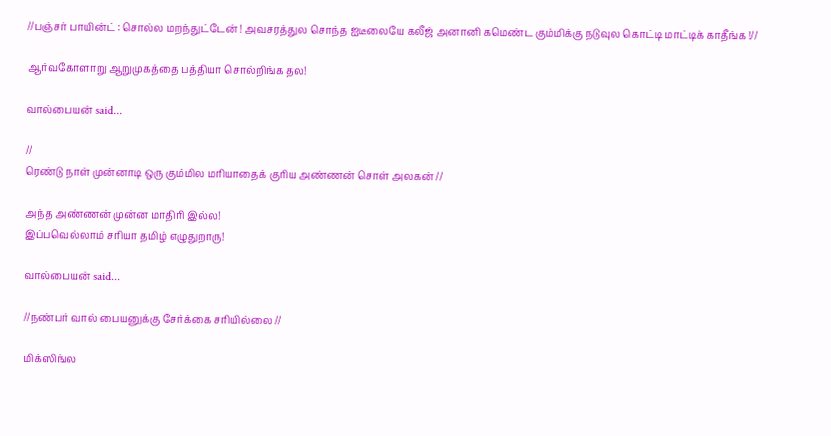//பஞ்சர் பாயின்ட் : சொல்ல மறந்துட்டேன் ! அவசரத்துல சொந்த ஐடீலையே கலீஜ் அனானி கமெண்ட கும்மிக்கு நடுவுல கொட்டி மாட்டிக் காதீங்க !//

ஆர்வகோளாறு ஆறுமுகத்தை பத்தியா சொல்றிங்க தல!

வால்பையன் said...

//
ரெண்டு நாள் முன்னாடி ஒரு கும்மில மரியாதைக் குரிய அண்ணன் சொள் அலகன் //

அந்த அண்ணன் முன்ன மாதிரி இல்ல!
இப்பவெல்லாம் சரியா தமிழ் எழுதுறாரு!

வால்பையன் said...

//நண்பர் வால் பையனுக்கு சேர்க்கை சரியில்லை //

மிக்ஸிங்ல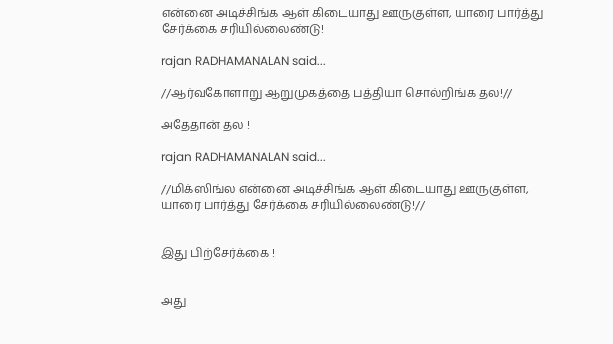என்னை அடிச்சிங்க ஆள் கிடையாது ஊருகுள்ள, யாரை பார்த்து சேர்க்கை சரியில்லைண்டு!

rajan RADHAMANALAN said...

//ஆர்வகோளாறு ஆறுமுகத்தை பத்தியா சொல்றிங்க தல!//

அதேதான் தல !

rajan RADHAMANALAN said...

//மிக்ஸிங்ல என்னை அடிச்சிங்க ஆள் கிடையாது ஊருகுள்ள, யாரை பார்த்து சேர்க்கை சரியில்லைண்டு!//


இது பிற்சேர்க்கை !


அது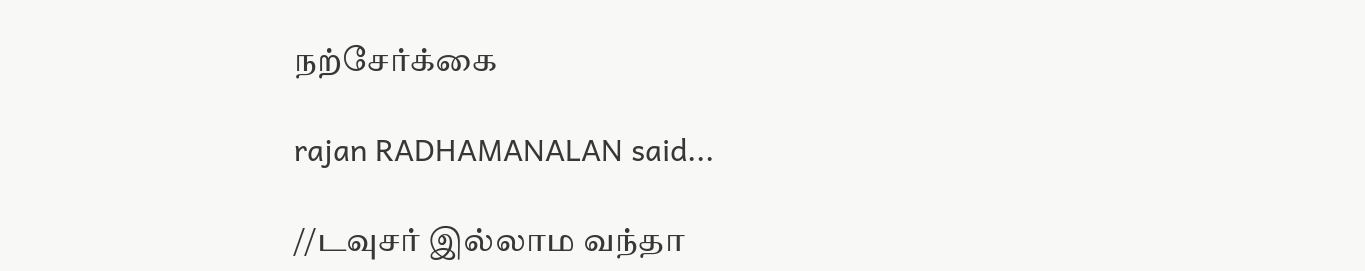நற்சேர்க்கை

rajan RADHAMANALAN said...

//டவுசர் இல்லாம வந்தா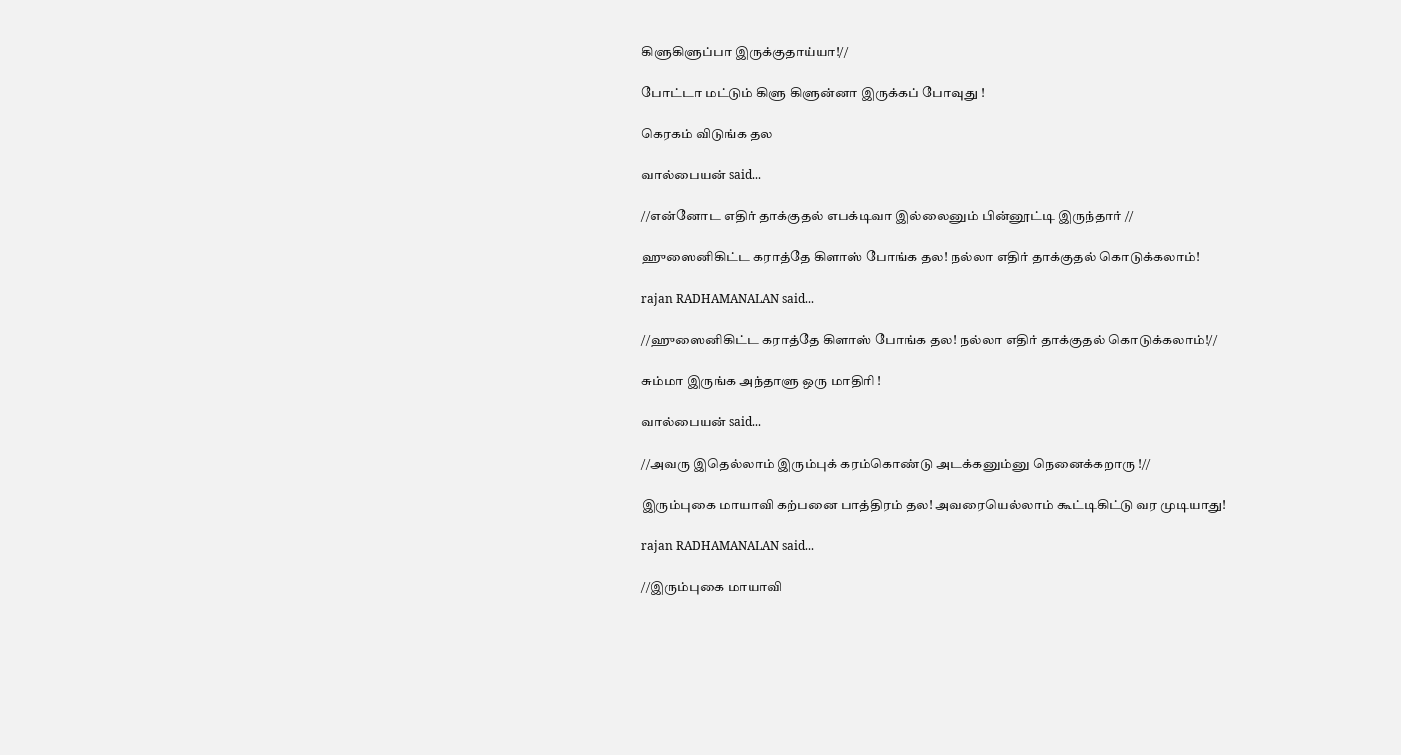கிளுகிளுப்பா இருக்குதாய்யா!//

போட்டா மட்டும் கிளு கிளுன்னா இருக்கப் போவுது !

கெரகம் விடுங்க தல

வால்பையன் said...

//என்னோட எதிர் தாக்குதல் எபக்டிவா இல்லைனும் பின்னூட்டி இருந்தார் //

ஹுஸைனிகிட்ட கராத்தே கிளாஸ் போங்க தல! நல்லா எதிர் தாக்குதல் கொடுக்கலாம்!

rajan RADHAMANALAN said...

//ஹுஸைனிகிட்ட கராத்தே கிளாஸ் போங்க தல! நல்லா எதிர் தாக்குதல் கொடுக்கலாம்!//

சும்மா இருங்க அந்தாளு ஒரு மாதிரி !

வால்பையன் said...

//அவரு இதெல்லாம் இரும்புக் கரம்கொண்டு அடக்கனும்னு நெனைக்கறாரு !//

இரும்புகை மாயாவி கற்பனை பாத்திரம் தல! அவரையெல்லாம் கூட்டிகிட்டு வர முடியாது!

rajan RADHAMANALAN said...

//இரும்புகை மாயாவி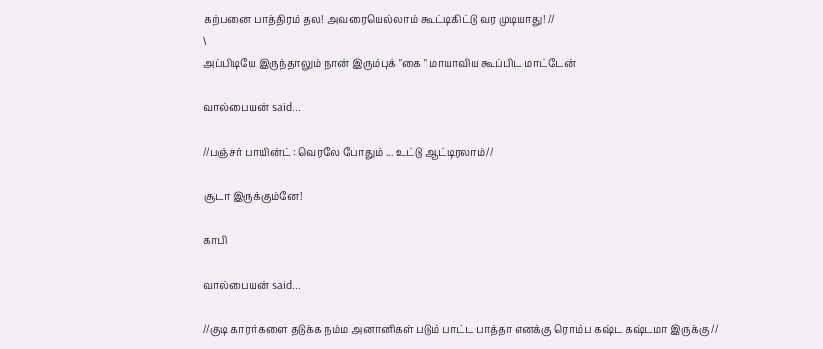கற்பனை பாத்திரம் தல! அவரையெல்லாம் கூட்டிகிட்டு வர முடியாது! //
\
அப்பிடியே இருந்தாலும் நான் இரும்புக் "கை " மாயாவிய கூப்பிட மாட்டேன்

வால்பையன் said...

//பஞ்சர் பாயின்ட் : வெரலே போதும் ... உட்டு ஆட்டிரலாம்//

சூடா இருக்கும்னே!

காபி

வால்பையன் said...

//குடி காரர்களை தடுக்க நம்ம அனானிகள் படும் பாட்ட பாத்தா எனக்கு ரொம்ப கஷ்ட கஷ்டமா இருக்கு //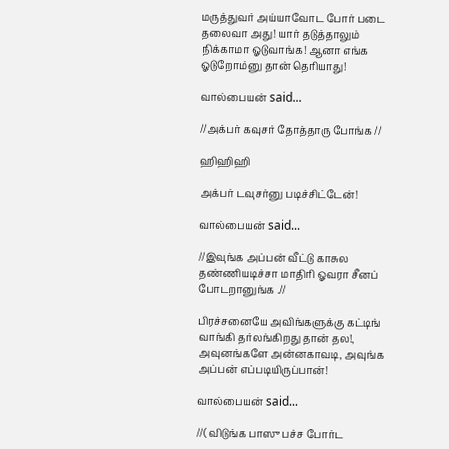மருத்துவர் அய்யாவோட போர் படை தலைவா அது! யார் தடுத்தாலும் நிக்காமா ஓடுவாங்க! ஆனா எங்க ஓடுறோம்னு தான் தெரியாது!

வால்பையன் said...

//அக்பர் கவுசர் தோத்தாரு போங்க //

ஹிஹிஹி

அக்பர் டவுசர்னு படிச்சிட்டேன்!

வால்பையன் said...

//இவுங்க அப்பன் வீட்டு காசுல தண்ணியடிச்சா மாதிரி ஓவரா சீனப் போடறானுங்க .//

பிரச்சனையே அவிங்களுக்கு கட்டிங் வாங்கி தர்லங்கிறது தான் தல!, அவுனங்களே அன்னகாவடி, அவுங்க அப்பன் எப்படியிருப்பான்!

வால்பையன் said...

//( விடுங்க பாஸு பச்ச போர்ட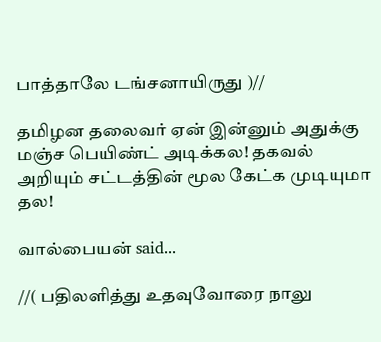பாத்தாலே டங்சனாயிருது )//

தமிழன தலைவர் ஏன் இன்னும் அதுக்கு மஞ்ச பெயிண்ட் அடிக்கல! தகவல் அறியும் சட்டத்தின் மூல கேட்க முடியுமா தல!

வால்பையன் said...

//( பதிலளித்து உதவுவோரை நாலு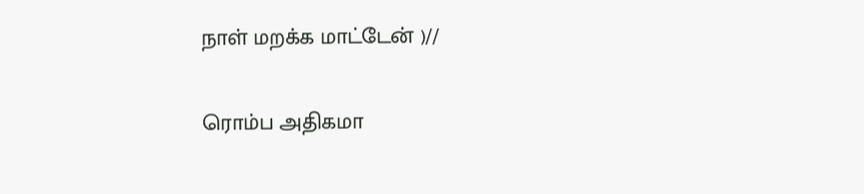நாள் மறக்க மாட்டேன் )//

ரொம்ப அதிகமா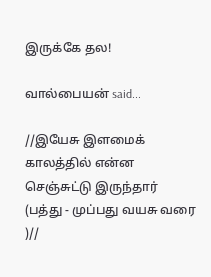இருக்கே தல!

வால்பையன் said...

//இயேசு இளமைக் காலத்தில் என்ன செஞ்சுட்டு இருந்தார் (பத்து - முப்பது வயசு வரை )//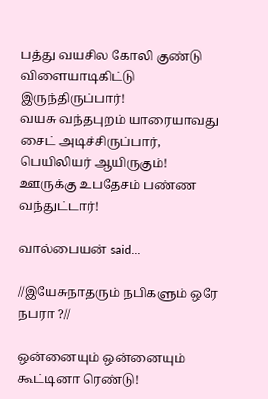பத்து வயசில கோலி குண்டு விளையாடிகிட்டு இருந்திருப்பார்!
வயசு வந்தபுறம் யாரையாவது சைட் அடிச்சிருப்பார், பெயிலியர் ஆயிருகும்! ஊருக்கு உபதேசம் பண்ண வந்துட்டார்!

வால்பையன் said...

//இயேசுநாதரும் நபிகளும் ஒரே நபரா ?//

ஒன்னையும் ஒன்னையும் கூட்டினா ரெண்டு!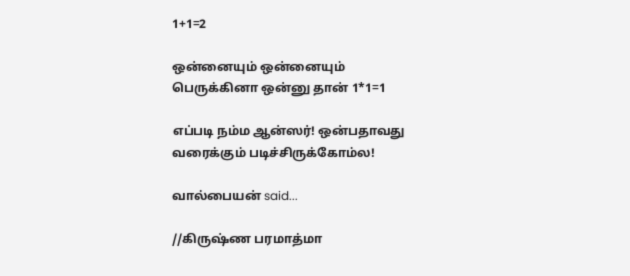1+1=2

ஒன்னையும் ஒன்னையும் பெருக்கினா ஒன்னு தான் 1*1=1

எப்படி நம்ம ஆன்ஸர்! ஒன்பதாவது வரைக்கும் படிச்சிருக்கோம்ல!

வால்பையன் said...

//கிருஷ்ண பரமாத்மா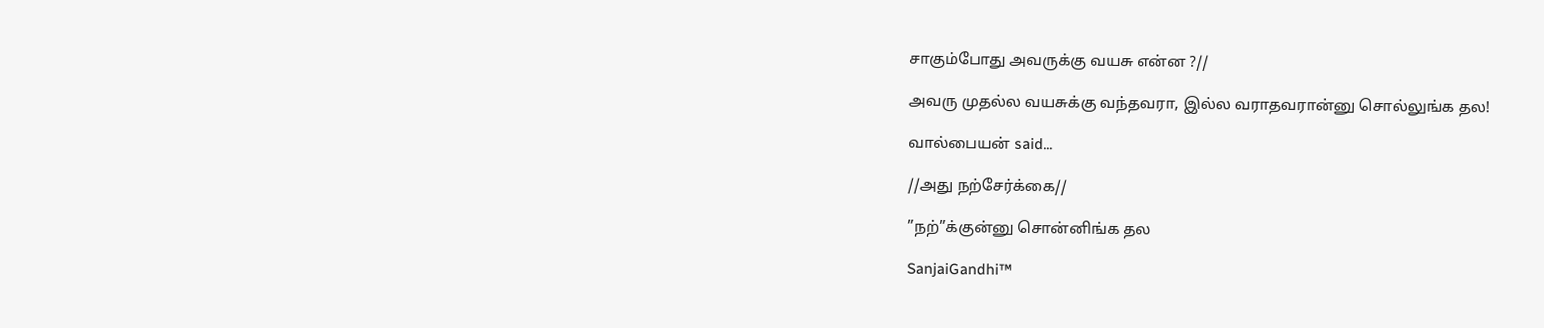சாகும்போது அவருக்கு வயசு என்ன ?//

அவரு முதல்ல வயசுக்கு வந்தவரா, இல்ல வராதவரான்னு சொல்லுங்க தல!

வால்பையன் said...

//அது நற்சேர்க்கை//

”நற்”க்குன்னு சொன்னிங்க தல

SanjaiGandhi™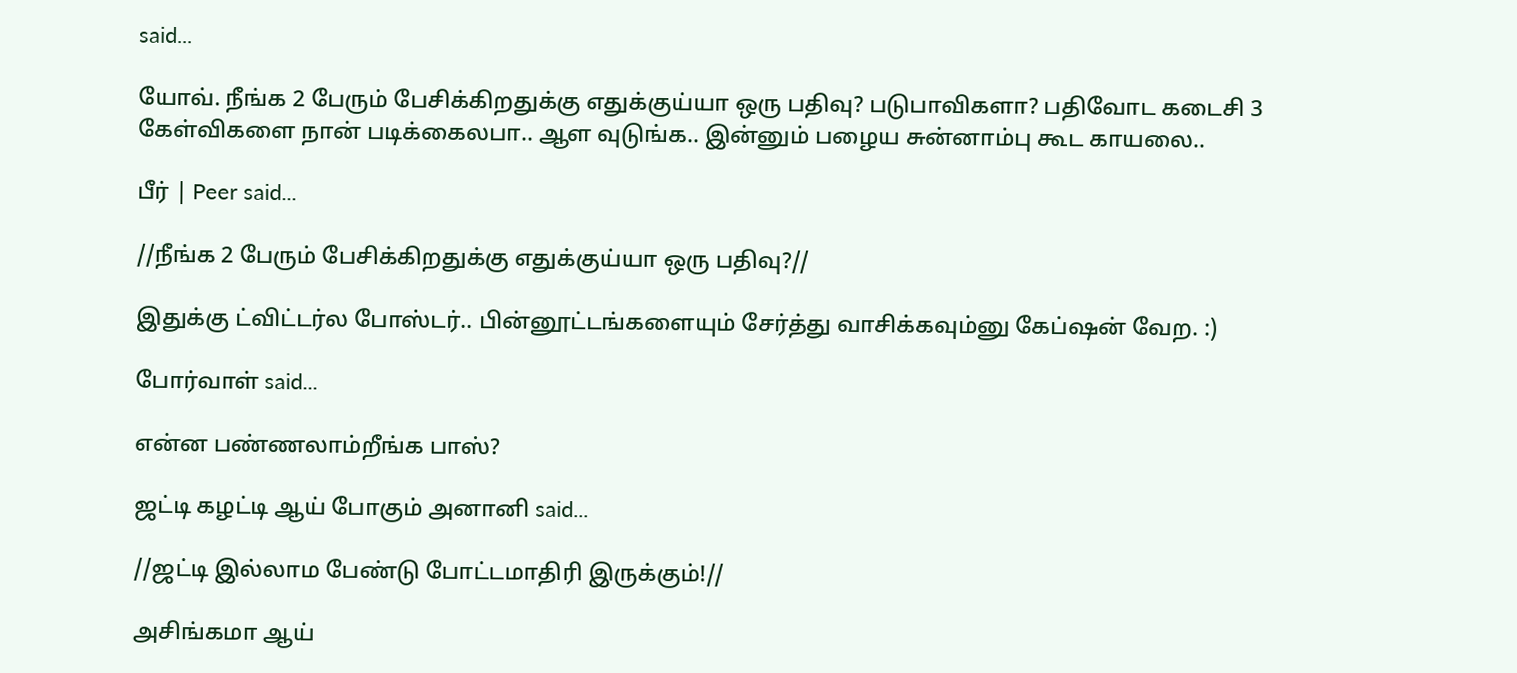said...

யோவ். நீங்க 2 பேரும் பேசிக்கிறதுக்கு எதுக்குய்யா ஒரு பதிவு? படுபாவிகளா? பதிவோட கடைசி 3 கேள்விகளை நான் படிக்கைலபா.. ஆள வுடுங்க.. இன்னும் பழைய சுன்னாம்பு கூட காயலை..

பீர் | Peer said...

//நீங்க 2 பேரும் பேசிக்கிறதுக்கு எதுக்குய்யா ஒரு பதிவு?//

இதுக்கு ட்விட்டர்ல போஸ்டர்.. பின்னூட்டங்களையும் சேர்த்து வாசிக்கவும்னு கேப்ஷன் வேற. :)

போர்வாள் said...

என்ன பண்ணலாம்றீங்க பாஸ்?

ஜட்டி கழட்டி ஆய் போகும் அனானி said...

//ஜட்டி இல்லாம பேண்டு போட்டமாதிரி இருக்கும்!//

அசிங்கமா ஆய்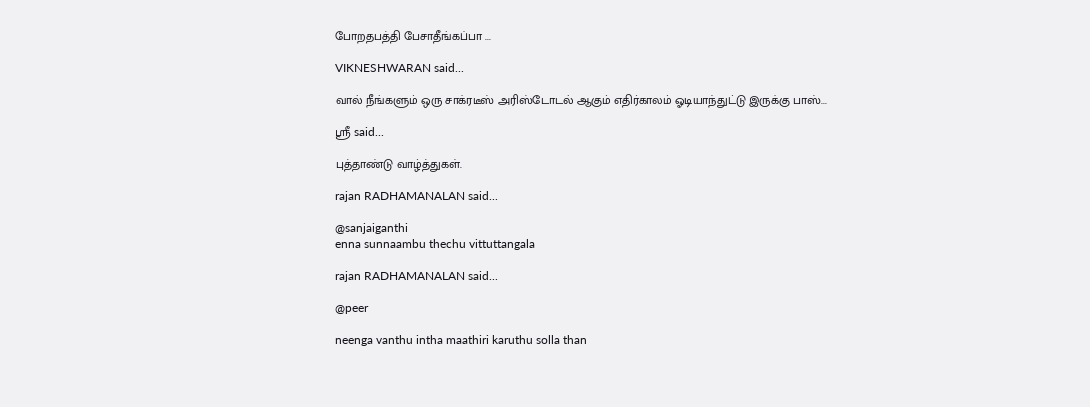போறதபத்தி பேசாதீங்கப்பா ...

VIKNESHWARAN said...

வால் நீங்களும் ஒரு சாக்ரடீஸ் அரிஸ்டோடல் ஆகும் எதிர்காலம் ஓடியாந்துட்டு இருக்கு பாஸ்...

ஸ்ரீ said...

புத்தாண்டு வாழ்த்துகள்.

rajan RADHAMANALAN said...

@sanjaiganthi
enna sunnaambu thechu vittuttangala

rajan RADHAMANALAN said...

@peer

neenga vanthu intha maathiri karuthu solla than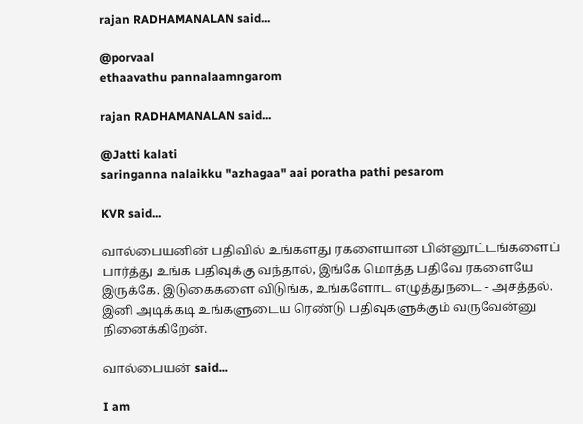rajan RADHAMANALAN said...

@porvaal
ethaavathu pannalaamngarom

rajan RADHAMANALAN said...

@Jatti kalati
saringanna nalaikku "azhagaa" aai poratha pathi pesarom

KVR said...

வால்பையனின் பதிவில் உங்களது ரகளையான பின்னூட்டங்களைப் பார்த்து உங்க பதிவுக்கு வந்தால், இங்கே மொத்த பதிவே ரகளையே இருக்கே. இடுகைகளை விடுங்க, உங்களோட எழுத்துநடை - அசத்தல். இனி அடிக்கடி உங்களுடைய ரெண்டு பதிவுகளுக்கும் வருவேன்னு நினைக்கிறேன்.

வால்பையன் said...

I am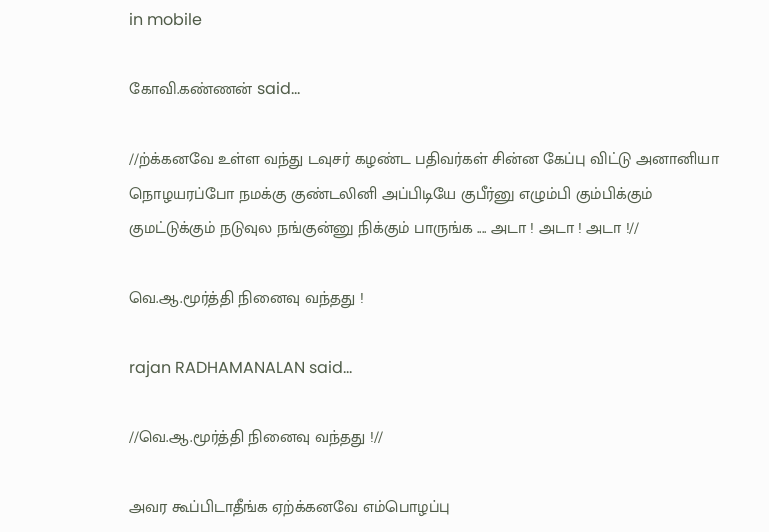in mobile

கோவி.கண்ணன் said...

//ற்க்கனவே உள்ள வந்து டவுசர் கழண்ட பதிவர்கள் சின்ன கேப்பு விட்டு அனானியா நொழயரப்போ நமக்கு குண்டலினி அப்பிடியே குபீர்னு எழும்பி கும்பிக்கும் குமட்டுக்கும் நடுவுல நங்குன்னு நிக்கும் பாருங்க .... அடா ! அடா ! அடா !//

வெ.ஆ.மூர்த்தி நினைவு வந்தது !

rajan RADHAMANALAN said...

//வெ.ஆ.மூர்த்தி நினைவு வந்தது !//

அவர கூப்பிடாதீங்க ஏற்க்கனவே எம்பொழப்பு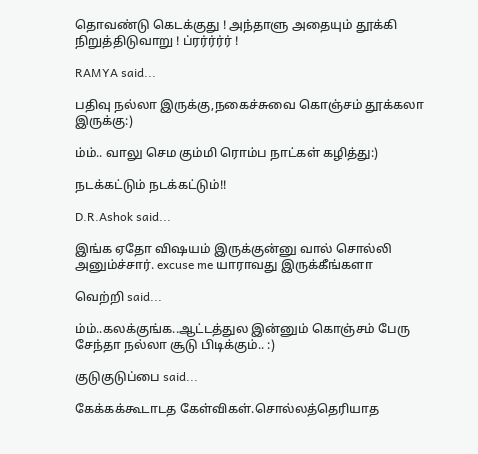தொவண்டு கெடக்குது ! அந்தாளு அதையும் தூக்கி நிறுத்திடுவாறு ! ப்ரர்ர்ர்ர் !

RAMYA said...

பதிவு நல்லா இருக்கு,நகைச்சுவை கொஞ்சம் தூக்கலா இருக்கு:)

ம்ம்.. வாலு செம கும்மி ரொம்ப நாட்கள் கழித்து:)

நடக்கட்டும் நடக்கட்டும்!!

D.R.Ashok said...

இங்க ஏதோ விஷயம் இருக்குன்னு வால் சொல்லி அனும்ச்சார். excuse me யாராவது இருக்கீங்களா

வெற்றி said...

ம்ம்..கலக்குங்க..ஆட்டத்துல இன்னும் கொஞ்சம் பேரு சேந்தா நல்லா சூடு பிடிக்கும்.. :)

குடுகுடுப்பை said...

கேக்கக்கூடாடத கேள்விகள்.சொல்லத்தெரியாத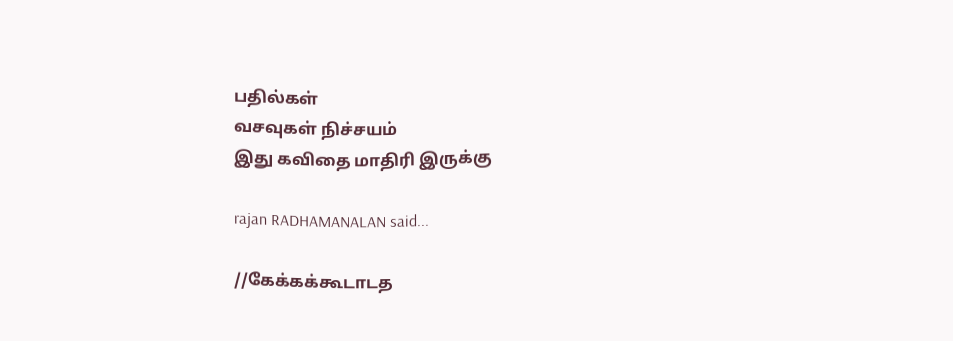பதில்கள்
வசவுகள் நிச்சயம்
இது கவிதை மாதிரி இருக்கு

rajan RADHAMANALAN said...

//கேக்கக்கூடாடத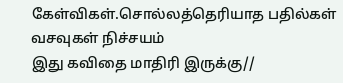கேள்விகள்.சொல்லத்தெரியாத பதில்கள்
வசவுகள் நிச்சயம்
இது கவிதை மாதிரி இருக்கு//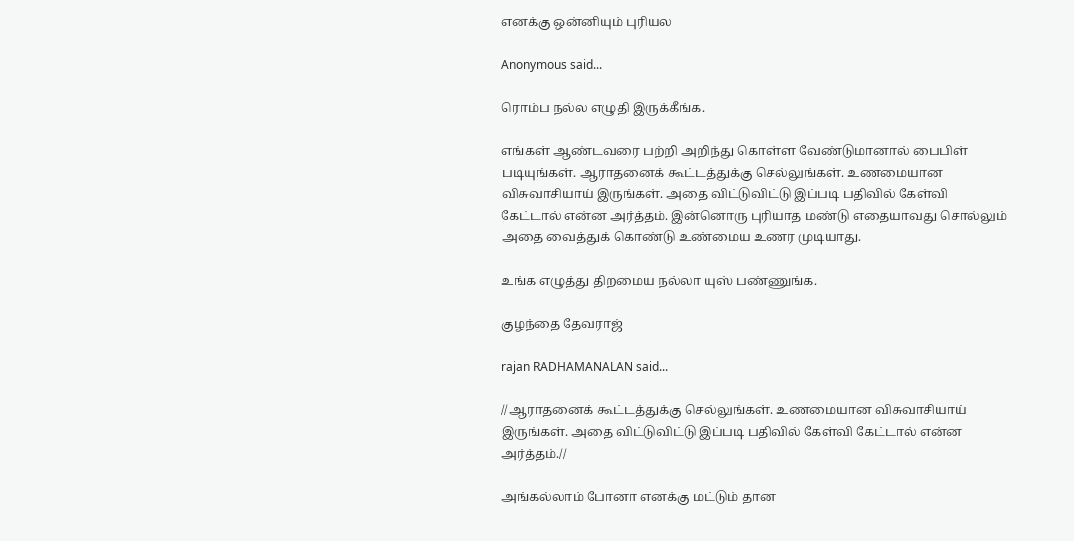எனக்கு ஒன்னியும் புரியல

Anonymous said...

ரொம்ப நல்ல எழுதி இருக்கீங்க.

எங்கள் ஆண்டவரை பற்றி அறிந்து கொள்ள வேண்டுமானால் பைபிள் படியுங்கள். ஆராதனைக் கூட்டத்துக்கு செல்லுங்கள். உணமையான விசுவாசியாய் இருங்கள். அதை விட்டுவிட்டு இப்படி பதிவில் கேள்வி கேட்டால் என்ன அர்த்தம். இன்னொரு புரியாத மண்டு எதையாவது சொல்லும் அதை வைத்துக் கொண்டு உண்மைய உணர முடியாது.

உங்க எழுத்து திறமைய நல்லா யுஸ் பண்ணுங்க.

குழந்தை தேவராஜ்

rajan RADHAMANALAN said...

//ஆராதனைக் கூட்டத்துக்கு செல்லுங்கள். உணமையான விசுவாசியாய் இருங்கள். அதை விட்டுவிட்டு இப்படி பதிவில் கேள்வி கேட்டால் என்ன அர்த்தம்.//

அங்கல்லாம் போனா எனக்கு மட்டும் தான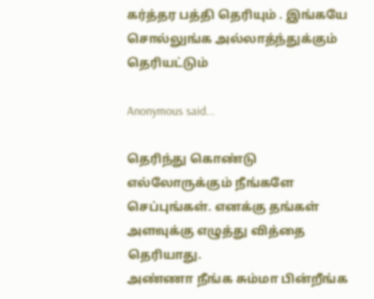கர்த்தர பத்தி தெரியும் . இங்கயே சொல்லுங்க அல்லாத்ந்துக்கும் தெரியட்டும்

Anonymous said...

தெரிந்து கொண்டு எல்லோருக்கும் நீங்களே செப்புங்கள். எனக்கு தங்கள் அளவுக்கு எழுத்து வித்தை தெரியாது.
அண்ணா நீங்க சும்மா பின்றீங்க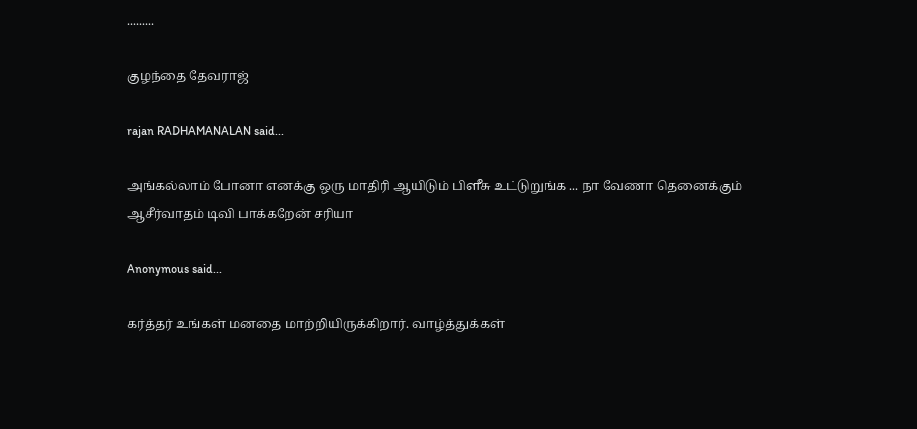.........

குழந்தை தேவராஜ்

rajan RADHAMANALAN said...

அங்கல்லாம் போனா எனக்கு ஒரு மாதிரி ஆயிடும் பிளீசு உட்டுறுங்க ... நா வேணா தெனைக்கும் ஆசீர்வாதம் டிவி பாக்கறேன் சரியா

Anonymous said...

கர்த்தர் உங்கள் மனதை மாற்றியிருக்கிறார். வாழ்த்துக்கள்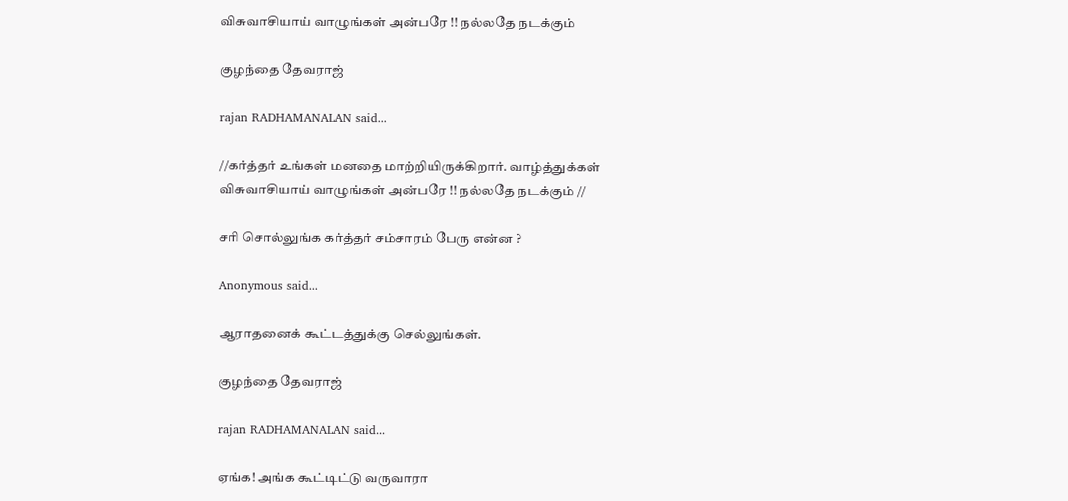விசுவாசியாய் வாழுங்கள் அன்பரே !! நல்லதே நடக்கும்

குழந்தை தேவராஜ்

rajan RADHAMANALAN said...

//கர்த்தர் உங்கள் மனதை மாற்றியிருக்கிறார். வாழ்த்துக்கள்
விசுவாசியாய் வாழுங்கள் அன்பரே !! நல்லதே நடக்கும் //

சரி சொல்லுங்க கர்த்தர் சம்சாரம் பேரு என்ன ?

Anonymous said...

ஆராதனைக் கூட்டத்துக்கு செல்லுங்கள்.

குழந்தை தேவராஜ்

rajan RADHAMANALAN said...

ஏங்க! அங்க கூட்டிட்டு வருவாரா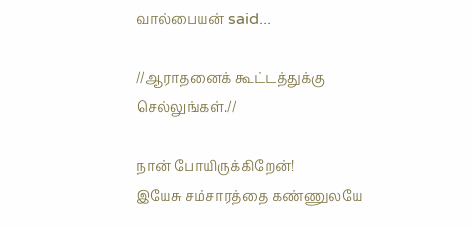வால்பையன் said...

//ஆராதனைக் கூட்டத்துக்கு செல்லுங்கள்.//

நான் போயிருக்கிறேன்!
இயேசு சம்சாரத்தை கண்ணுலயே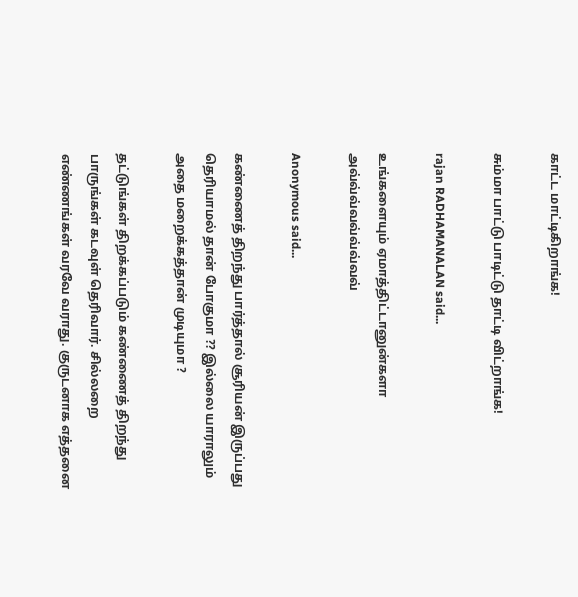காட்ட மாட்டிகிறாங்க!

சும்மா பாட்டு பாடிட்டு தாட்டி விட்றாங்க!

rajan RADHAMANALAN said...

உங்களையும் ஏமாத்திட்டானுன்களா அவ்வ்வ்வவ்வ்வ்வவ்

Anonymous said...

கண்ணைத் திறந்து பார்த்தால் சூரியன் இருப்பது தெரியாமல் தான் போகுமா ?? இல்லை யாராலும் அதை மறைக்கத்தான் முடியுமா ?

தட்டுங்கள் திறக்கப்படும் கண்ணைத் திறந்து பாருங்கள் கடவுள் தெரிவார். சில்லறை எண்ணங்கள் வரவே வராது. குருடனாக எத்தனை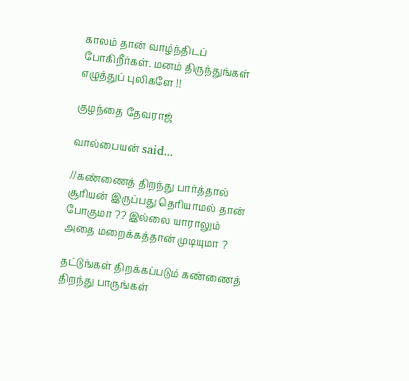காலம் தான் வாழ்ந்திடப் போகிறீர்கள். மனம் திருந்துங்கள் எழுத்துப் புலிகளே !!

குழந்தை தேவராஜ்

வால்பையன் said...

//கண்ணைத் திறந்து பார்த்தால் சூரியன் இருப்பது தெரியாமல் தான் போகுமா ?? இல்லை யாராலும் அதை மறைக்கத்தான் முடியுமா ?

தட்டுங்கள் திறக்கப்படும் கண்ணைத் திறந்து பாருங்கள்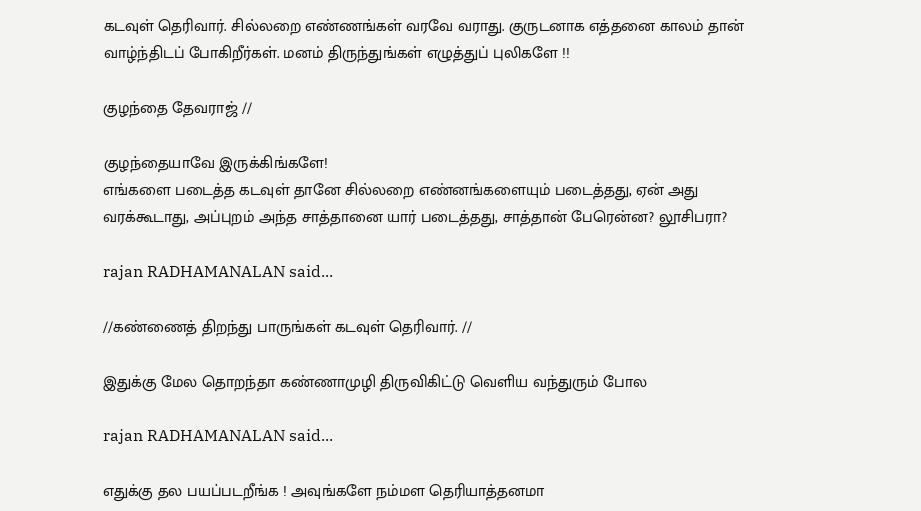கடவுள் தெரிவார். சில்லறை எண்ணங்கள் வரவே வராது. குருடனாக எத்தனை காலம் தான் வாழ்ந்திடப் போகிறீர்கள். மனம் திருந்துங்கள் எழுத்துப் புலிகளே !!

குழந்தை தேவராஜ் //

குழந்தையாவே இருக்கிங்களே!
எங்களை படைத்த கடவுள் தானே சில்லறை எண்னங்களையும் படைத்தது, ஏன் அது வரக்கூடாது, அப்புறம் அந்த சாத்தானை யார் படைத்தது, சாத்தான் பேரென்ன? லூசிபரா?

rajan RADHAMANALAN said...

//கண்ணைத் திறந்து பாருங்கள் கடவுள் தெரிவார். //

இதுக்கு மேல தொறந்தா கண்ணாமுழி திருவிகிட்டு வெளிய வந்துரும் போல

rajan RADHAMANALAN said...

எதுக்கு தல பயப்படறீங்க ! அவுங்களே நம்மள தெரியாத்தனமா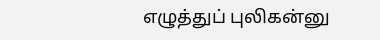எழுத்துப் புலிகன்னு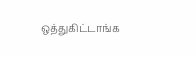ஒத்துகிட்டாங்க